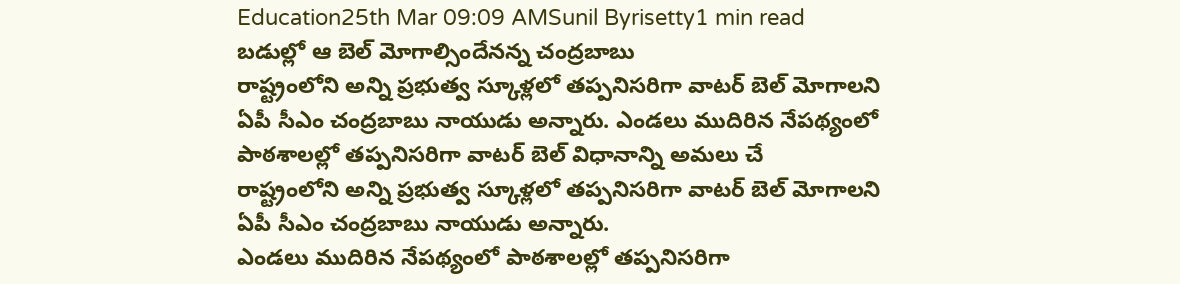Education25th Mar 09:09 AMSunil Byrisetty1 min read
బడుల్లో ఆ బెల్ మోగాల్సిందేనన్న చంద్రబాబు
రాష్ట్రంలోని అన్ని ప్రభుత్వ స్కూళ్లలో తప్పనిసరిగా వాటర్ బెల్ మోగాలని ఏపీ సీఎం చంద్రబాబు నాయుడు అన్నారు. ఎండలు ముదిరిన నేపథ్యంలో పాఠశాలల్లో తప్పనిసరిగా వాటర్ బెల్ విధానాన్ని అమలు చే
రాష్ట్రంలోని అన్ని ప్రభుత్వ స్కూళ్లలో తప్పనిసరిగా వాటర్ బెల్ మోగాలని ఏపీ సీఎం చంద్రబాబు నాయుడు అన్నారు.
ఎండలు ముదిరిన నేపథ్యంలో పాఠశాలల్లో తప్పనిసరిగా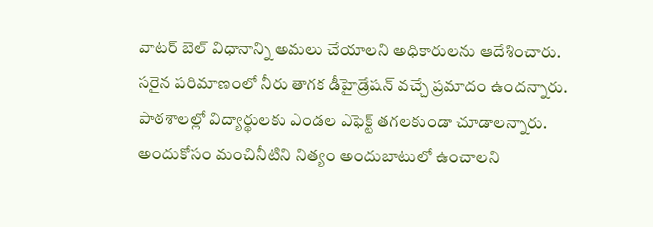వాటర్ బెల్ విధానాన్ని అమలు చేయాలని అధికారులను ఆదేశించారు.
సరైన పరిమాణంలో నీరు తాగక డీహైడ్రేషన్ వచ్చే ప్రమాదం ఉందన్నారు. పాఠశాలల్లో విద్యార్థులకు ఎండల ఎఫెక్ట్ తగలకుండా చూడాలన్నారు.
అందుకోసం మంచినీటిని నిత్యం అందుబాటులో ఉంచాలని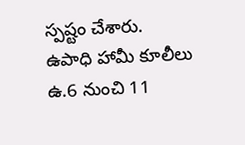స్పష్టం చేశారు.
ఉపాధి హామీ కూలీలు ఉ.6 నుంచి 11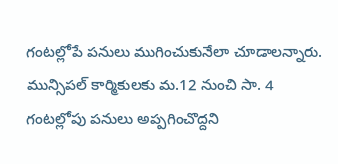గంటల్లోపే పనులు ముగించుకునేలా చూడాలన్నారు.
మున్సిపల్ కార్మికులకు మ.12 నుంచి సా. 4 గంటల్లోపు పనులు అప్పగించొద్దని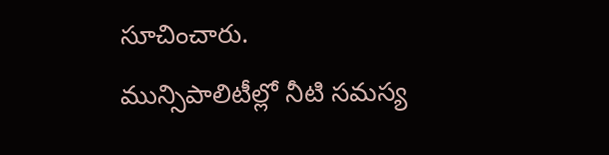సూచించారు.
మున్సిపాలిటీల్లో నీటి సమస్య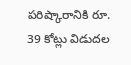పరిష్కారానికి రూ. 39 కోట్లు విడుదల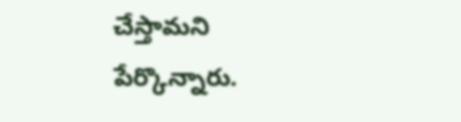చేస్తామని పేర్కొన్నారు.